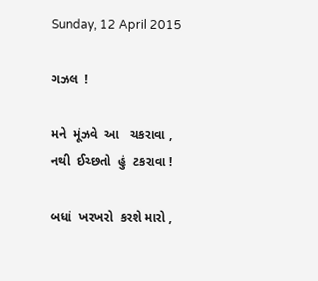Sunday, 12 April 2015

ગઝલ  !

મને  મૂંઝવે  આ   ચકરાવા ,
નથી  ઈચ્છતો  હું  ટકરાવા !

બધાં  ખરખરો  કરશે મારો ,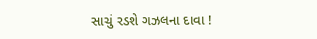સાચું રડશે ગઝલના દાવા !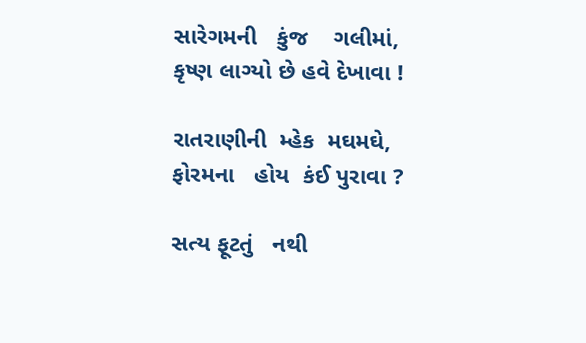સારેગમની   કુંજ    ગલીમાં,
કૃષ્ણ લાગ્યો છે હવે દેખાવા !

રાતરાણીની  મ્હેક  મઘમઘે,
ફોરમના   હોય  કંઈ પુરાવા ?

સત્ય ફૂટતું   નથી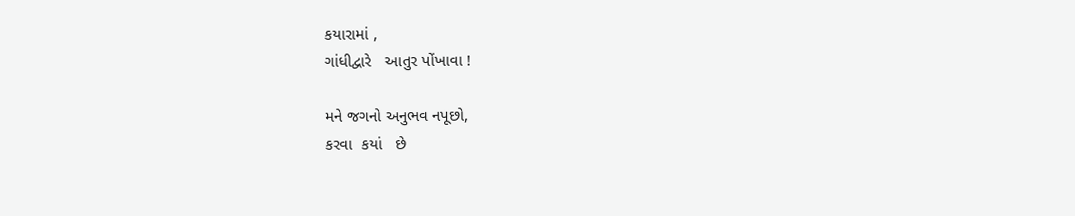કયારામાં ,
ગાંધીદ્વારે   આતુર પોંખાવા !

મને જગનો અનુભવ નપૂછો,
કરવા  કયાં   છે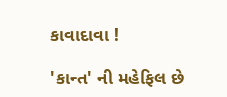કાવાદાવા !

'કાન્ત' ની મહેફિલ છે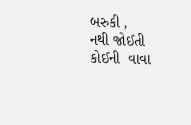બરુકી ,
નથી જોઈતી કોઈની  વાવા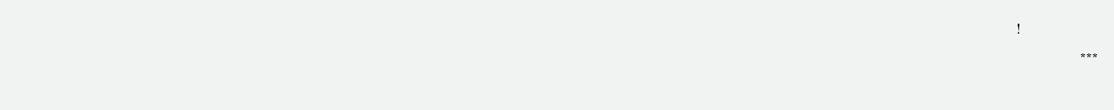!
                ***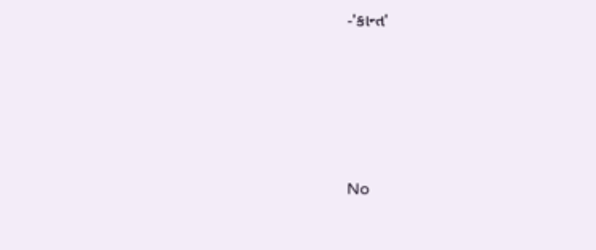-'કાન્ત'






No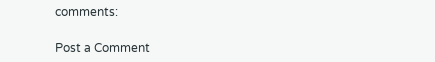comments:

Post a Comment